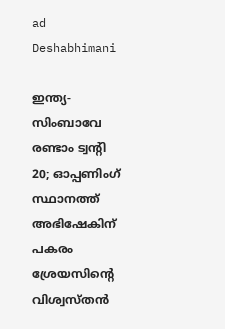ad
Deshabhimani

ഇന്ത്യ- സിംബാവേ രണ്ടാം ട്വന്റി 20; ഓപ്പണിംഗ് സ്ഥാനത്ത് അഭിഷേകിന് പകരം ശ്രേയസിന്റെ വിശ്വസ്തൻ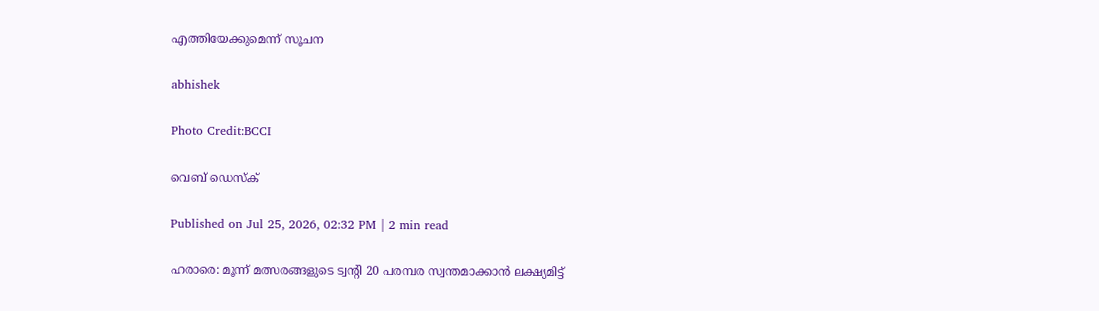എത്തിയേക്കുമെന്ന് സൂചന

abhishek

Photo Credit:BCCI

വെബ് ഡെസ്ക്

Published on Jul 25, 2026, 02:32 PM | 2 min read

ഹരാരെ: മൂന്ന് മത്സരങ്ങളുടെ ട്വന്റി 20 പരമ്പര സ്വന്തമാക്കാൻ ലക്ഷ്യമിട്ട്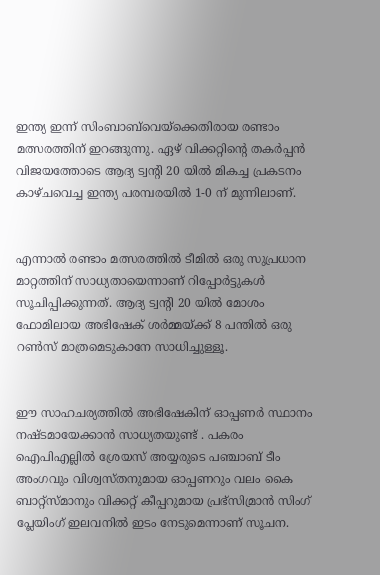ഇന്ത്യ ഇന്ന് സിംബാബ്‌വെയ്‌ക്കെതിരായ രണ്ടാം മത്സരത്തിന് ഇറങ്ങുന്നു. ഏഴ് വിക്കറ്റിന്‍റെ തകർപ്പൻ വിജയത്തോടെ ആദ്യ ട്വന്റി 20 യിൽ മികച്ച പ്രകടനം കാഴ്ചവെച്ച ഇന്ത്യ പരമ്പരയിൽ 1-0 ന് മുന്നിലാണ്.


എന്നാൽ രണ്ടാം മത്സരത്തിൽ ടീമിൽ ഒരു സുപ്രധാന മാറ്റത്തിന് സാധ്യതായെന്നാണ് റിപ്പോർട്ടുകൾ സൂചിപ്പിക്കുന്നത്. ആദ്യ ട്വന്റി 20 യിൽ മോശം ഫോമിലായ അഭിഷേക് ശർമ്മയ്ക്ക് 8 പന്തില്‍ ഒരു റൺസ് മാത്രമെടുകാനേ സാധിച്ചുള്ളൂ.


ഈ സാഹചര്യത്തിൽ അഭിഷേകിന് ഓപ്പണർ സ്ഥാനം നഷ്ടമായേക്കാൻ സാധ്യതയുണ്ട് . പകരം ഐപിഎല്ലില്‍ ശ്രേയസ് അയ്യരുടെ പഞ്ചാബ് ടീം അംഗവും വിശ്വസ്തനുമായ ഓപ്പണറും വലം കൈ ബാറ്റ്‌സ്മാനും വിക്കറ്റ് കീപ്പറുമായ പ്രഭ്സിമ്രാൻ സിംഗ് പ്ലേയിംഗ് ഇലവനില്‍ ഇടം നേടുമെന്നാണ് സൂചന.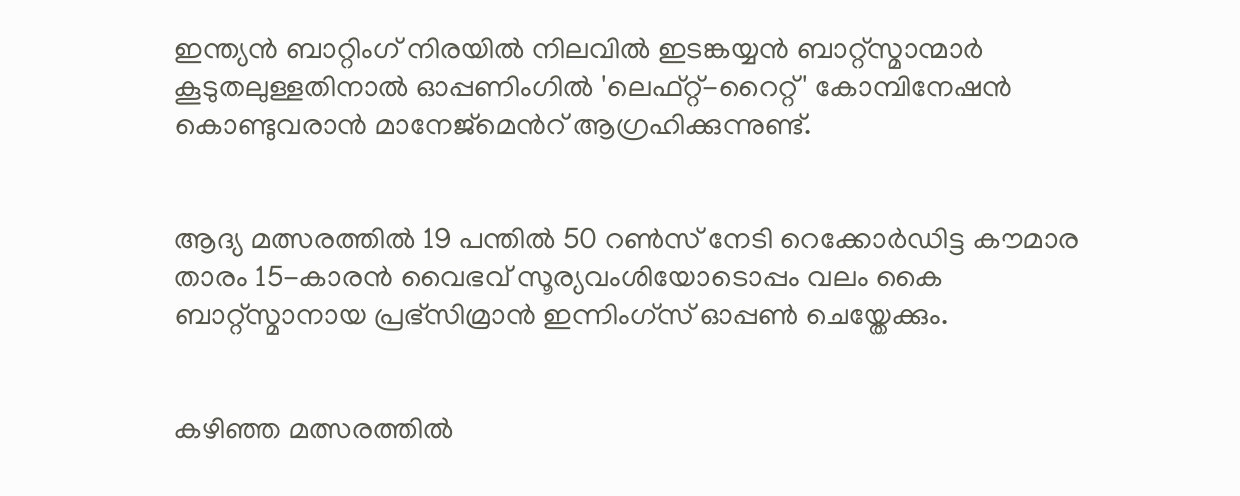ഇന്ത്യൻ ബാറ്റിംഗ് നിരയിൽ നിലവിൽ ഇടങ്കയ്യൻ ബാറ്റ്‌സ്മാന്മാർ കൂടുതലുള്ളതിനാൽ ഓപ്പണിംഗിൽ 'ലെഫ്റ്റ്-റൈറ്റ്' കോമ്പിനേഷൻ കൊണ്ടുവരാൻ മാനേജ്‌മെന്‍റ് ആഗ്രഹിക്കുന്നുണ്ട്.


ആദ്യ മത്സരത്തിൽ 19 പന്തിൽ 50 റൺസ് നേടി റെക്കോർഡിട്ട കൗമാര താരം 15-കാരൻ വൈഭവ് സൂര്യവംശിയോടൊപ്പം വലം കൈ ബാറ്റ്‌സ്മാനായ പ്രഭ്സിമ്രാൻ ഇന്നിംഗ്സ് ഓപ്പൺ ചെയ്തേക്കും.


കഴിഞ്ഞ മത്സരത്തിൽ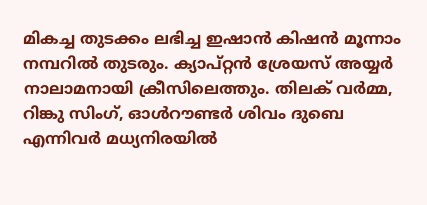മികച്ച തുടക്കം ലഭിച്ച ഇഷാൻ കിഷൻ മൂന്നാം നമ്പറിൽ തുടരും. ക്യാപ്റ്റൻ ശ്രേയസ് അയ്യർ നാലാമനായി ക്രീസിലെത്തും. തിലക് വർമ്മ, റിങ്കു സിംഗ്, ഓൾറൗണ്ടർ ശിവം ദുബെ എന്നിവർ മധ്യനിരയില്‍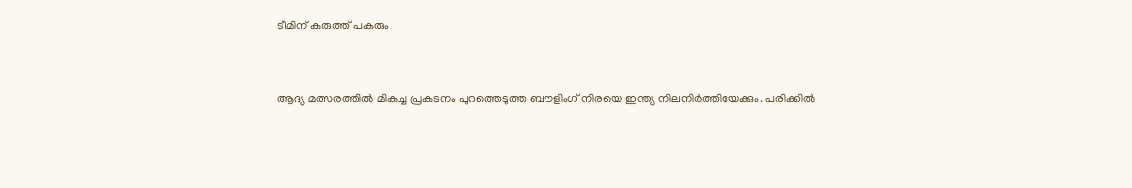ടീമിന് കരുത്ത് പകരും


ആദ്യ മത്സരത്തിൽ മികച്ച പ്രകടനം പുറത്തെടുത്ത ബൗളിംഗ് നിരയെ ഇന്ത്യ നിലനിർത്തിയേക്കും. പരിക്കിൽ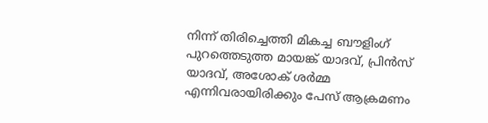നിന്ന് തിരിച്ചെത്തി മികച്ച ബൗളിംഗ് പുറത്തെടുത്ത മായങ്ക് യാദവ്, പ്രിൻസ് യാദവ്, അശോക് ശർമ്മ എന്നിവരായിരിക്കും പേസ് ആക്രമണം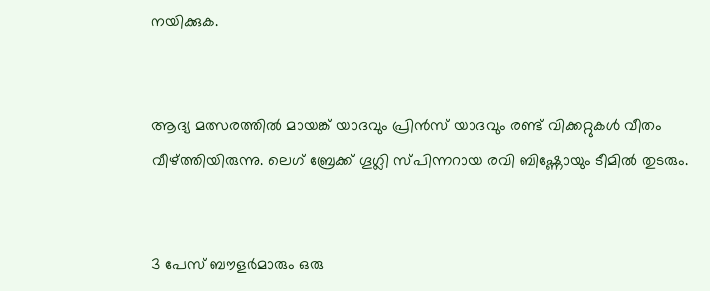നയിക്കുക.


ആദ്യ മത്സരത്തിൽ മായങ്ക് യാദവും പ്രിൻസ് യാദവും രണ്ട് വിക്കറ്റുകൾ വീതം വീഴ്ത്തിയിരുന്നു. ലെഗ് ബ്രേക്ക് ഗൂഗ്ലി സ്പിന്നറായ രവി ബിഷ്ണോയും ടീമിൽ തുടരും.


3 പേസ് ബൗളർമാരും ഒരു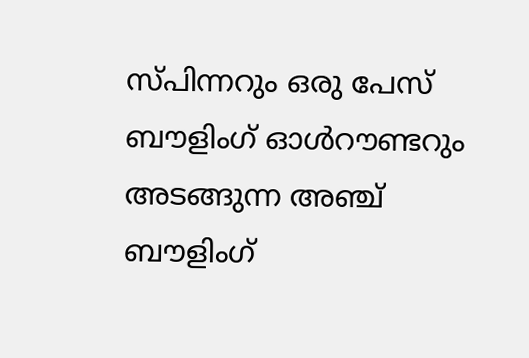സ്പിന്നറും ഒരു പേസ് ബൗളിംഗ് ഓൾറൗണ്ടറും അടങ്ങുന്ന അഞ്ച് ബൗളിംഗ്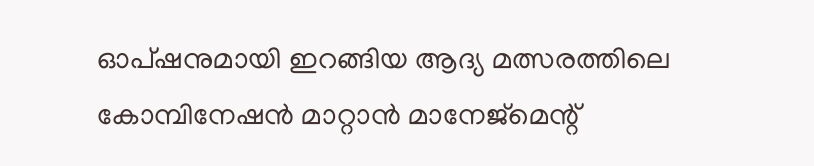ഓപ്ഷനുമായി ഇറങ്ങിയ ആദ്യ മത്സരത്തിലെ കോമ്പിനേഷൻ മാറ്റാൻ മാനേജ്‌മെന്റ്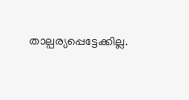താല്പര്യപ്പെട്ടേക്കില്ല.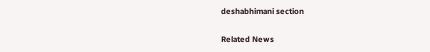deshabhimani section

Related News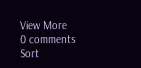View More
0 comments
Sort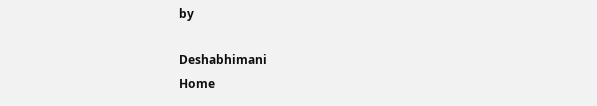by

Deshabhimani
Home